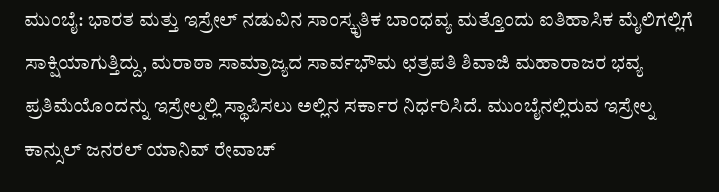ಮುಂಬೈ: ಭಾರತ ಮತ್ತು ಇಸ್ರೇಲ್ ನಡುವಿನ ಸಾಂಸ್ಕೃತಿಕ ಬಾಂಧವ್ಯ ಮತ್ತೊಂದು ಐತಿಹಾಸಿಕ ಮೈಲಿಗಲ್ಲಿಗೆ ಸಾಕ್ಷಿಯಾಗುತ್ತಿದ್ದು, ಮರಾಠಾ ಸಾಮ್ರಾಜ್ಯದ ಸಾರ್ವಭೌಮ ಛತ್ರಪತಿ ಶಿವಾಜಿ ಮಹಾರಾಜರ ಭವ್ಯ ಪ್ರತಿಮೆಯೊಂದನ್ನು ಇಸ್ರೇಲ್ನಲ್ಲಿ ಸ್ಥಾಪಿಸಲು ಅಲ್ಲಿನ ಸರ್ಕಾರ ನಿರ್ಧರಿಸಿದೆ. ಮುಂಬೈನಲ್ಲಿರುವ ಇಸ್ರೇಲ್ನ ಕಾನ್ಸುಲ್ ಜನರಲ್ ಯಾನಿವ್ ರೇವಾಚ್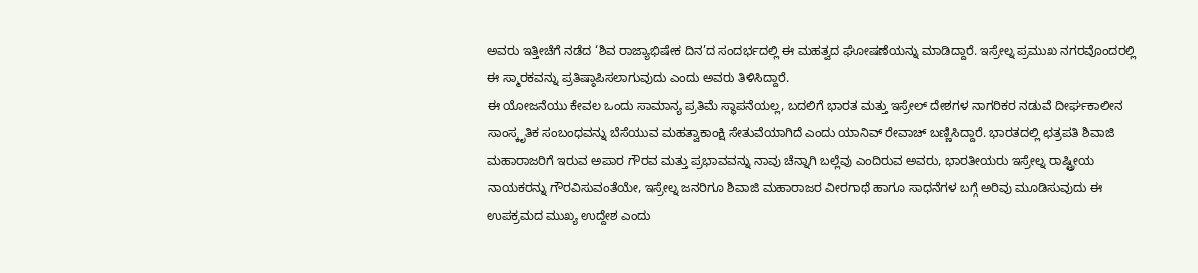ಅವರು ಇತ್ತೀಚೆಗೆ ನಡೆದ ‘ಶಿವ ರಾಜ್ಯಾಭಿಷೇಕ ದಿನ’ದ ಸಂದರ್ಭದಲ್ಲಿ ಈ ಮಹತ್ವದ ಘೋಷಣೆಯನ್ನು ಮಾಡಿದ್ದಾರೆ. ಇಸ್ರೇಲ್ನ ಪ್ರಮುಖ ನಗರವೊಂದರಲ್ಲಿ ಈ ಸ್ಮಾರಕವನ್ನು ಪ್ರತಿಷ್ಠಾಪಿಸಲಾಗುವುದು ಎಂದು ಅವರು ತಿಳಿಸಿದ್ದಾರೆ.
ಈ ಯೋಜನೆಯು ಕೇವಲ ಒಂದು ಸಾಮಾನ್ಯ ಪ್ರತಿಮೆ ಸ್ಥಾಪನೆಯಲ್ಲ, ಬದಲಿಗೆ ಭಾರತ ಮತ್ತು ಇಸ್ರೇಲ್ ದೇಶಗಳ ನಾಗರಿಕರ ನಡುವೆ ದೀರ್ಘಕಾಲೀನ ಸಾಂಸ್ಕೃತಿಕ ಸಂಬಂಧವನ್ನು ಬೆಸೆಯುವ ಮಹತ್ವಾಕಾಂಕ್ಷಿ ಸೇತುವೆಯಾಗಿದೆ ಎಂದು ಯಾನಿವ್ ರೇವಾಚ್ ಬಣ್ಣಿಸಿದ್ದಾರೆ. ಭಾರತದಲ್ಲಿ ಛತ್ರಪತಿ ಶಿವಾಜಿ ಮಹಾರಾಜರಿಗೆ ಇರುವ ಅಪಾರ ಗೌರವ ಮತ್ತು ಪ್ರಭಾವವನ್ನು ನಾವು ಚೆನ್ನಾಗಿ ಬಲ್ಲೆವು ಎಂದಿರುವ ಅವರು, ಭಾರತೀಯರು ಇಸ್ರೇಲ್ನ ರಾಷ್ಟ್ರೀಯ ನಾಯಕರನ್ನು ಗೌರವಿಸುವಂತೆಯೇ, ಇಸ್ರೇಲ್ನ ಜನರಿಗೂ ಶಿವಾಜಿ ಮಹಾರಾಜರ ವೀರಗಾಥೆ ಹಾಗೂ ಸಾಧನೆಗಳ ಬಗ್ಗೆ ಅರಿವು ಮೂಡಿಸುವುದು ಈ ಉಪಕ್ರಮದ ಮುಖ್ಯ ಉದ್ದೇಶ ಎಂದು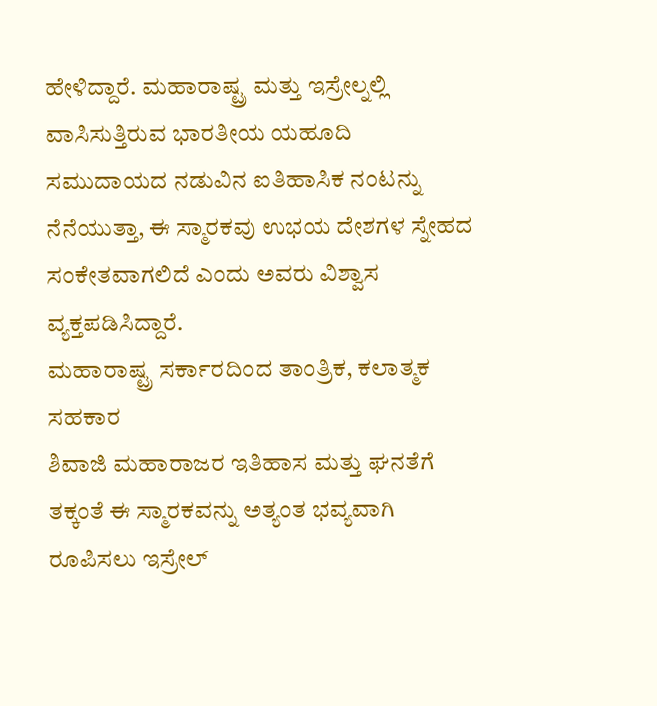ಹೇಳಿದ್ದಾರೆ. ಮಹಾರಾಷ್ಟ್ರ ಮತ್ತು ಇಸ್ರೇಲ್ನಲ್ಲಿ ವಾಸಿಸುತ್ತಿರುವ ಭಾರತೀಯ ಯಹೂದಿ ಸಮುದಾಯದ ನಡುವಿನ ಐತಿಹಾಸಿಕ ನಂಟನ್ನು ನೆನೆಯುತ್ತಾ, ಈ ಸ್ಮಾರಕವು ಉಭಯ ದೇಶಗಳ ಸ್ನೇಹದ ಸಂಕೇತವಾಗಲಿದೆ ಎಂದು ಅವರು ವಿಶ್ವಾಸ ವ್ಯಕ್ತಪಡಿಸಿದ್ದಾರೆ.
ಮಹಾರಾಷ್ಟ್ರ ಸರ್ಕಾರದಿಂದ ತಾಂತ್ರಿಕ, ಕಲಾತ್ಮಕ ಸಹಕಾರ
ಶಿವಾಜಿ ಮಹಾರಾಜರ ಇತಿಹಾಸ ಮತ್ತು ಘನತೆಗೆ ತಕ್ಕಂತೆ ಈ ಸ್ಮಾರಕವನ್ನು ಅತ್ಯಂತ ಭವ್ಯವಾಗಿ ರೂಪಿಸಲು ಇಸ್ರೇಲ್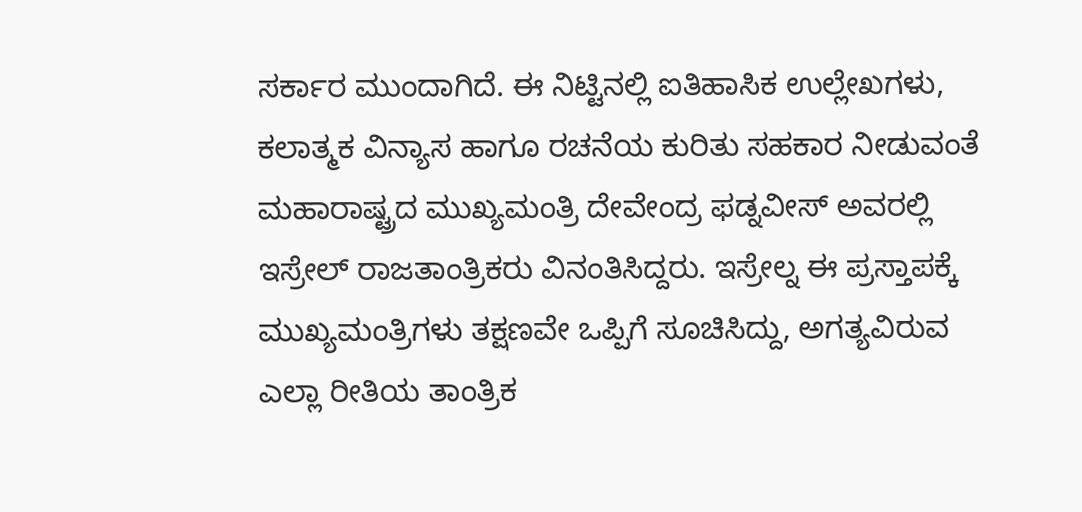ಸರ್ಕಾರ ಮುಂದಾಗಿದೆ. ಈ ನಿಟ್ಟಿನಲ್ಲಿ ಐತಿಹಾಸಿಕ ಉಲ್ಲೇಖಗಳು, ಕಲಾತ್ಮಕ ವಿನ್ಯಾಸ ಹಾಗೂ ರಚನೆಯ ಕುರಿತು ಸಹಕಾರ ನೀಡುವಂತೆ ಮಹಾರಾಷ್ಟ್ರದ ಮುಖ್ಯಮಂತ್ರಿ ದೇವೇಂದ್ರ ಫಡ್ನವೀಸ್ ಅವರಲ್ಲಿ ಇಸ್ರೇಲ್ ರಾಜತಾಂತ್ರಿಕರು ವಿನಂತಿಸಿದ್ದರು. ಇಸ್ರೇಲ್ನ ಈ ಪ್ರಸ್ತಾಪಕ್ಕೆ ಮುಖ್ಯಮಂತ್ರಿಗಳು ತಕ್ಷಣವೇ ಒಪ್ಪಿಗೆ ಸೂಚಿಸಿದ್ದು, ಅಗತ್ಯವಿರುವ ಎಲ್ಲಾ ರೀತಿಯ ತಾಂತ್ರಿಕ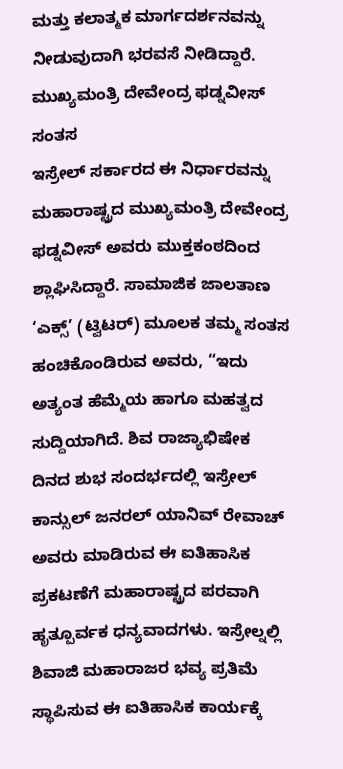ಮತ್ತು ಕಲಾತ್ಮಕ ಮಾರ್ಗದರ್ಶನವನ್ನು ನೀಡುವುದಾಗಿ ಭರವಸೆ ನೀಡಿದ್ದಾರೆ.
ಮುಖ್ಯಮಂತ್ರಿ ದೇವೇಂದ್ರ ಫಡ್ನವೀಸ್ ಸಂತಸ
ಇಸ್ರೇಲ್ ಸರ್ಕಾರದ ಈ ನಿರ್ಧಾರವನ್ನು ಮಹಾರಾಷ್ಟ್ರದ ಮುಖ್ಯಮಂತ್ರಿ ದೇವೇಂದ್ರ ಫಡ್ನವೀಸ್ ಅವರು ಮುಕ್ತಕಂಠದಿಂದ ಶ್ಲಾಘಿಸಿದ್ದಾರೆ. ಸಾಮಾಜಿಕ ಜಾಲತಾಣ ‘ಎಕ್ಸ್’ (ಟ್ವಿಟರ್) ಮೂಲಕ ತಮ್ಮ ಸಂತಸ ಹಂಚಿಕೊಂಡಿರುವ ಅವರು, “ಇದು ಅತ್ಯಂತ ಹೆಮ್ಮೆಯ ಹಾಗೂ ಮಹತ್ವದ ಸುದ್ದಿಯಾಗಿದೆ. ಶಿವ ರಾಜ್ಯಾಭಿಷೇಕ ದಿನದ ಶುಭ ಸಂದರ್ಭದಲ್ಲಿ ಇಸ್ರೇಲ್ ಕಾನ್ಸುಲ್ ಜನರಲ್ ಯಾನಿವ್ ರೇವಾಚ್ ಅವರು ಮಾಡಿರುವ ಈ ಐತಿಹಾಸಿಕ ಪ್ರಕಟಣೆಗೆ ಮಹಾರಾಷ್ಟ್ರದ ಪರವಾಗಿ ಹೃತ್ಪೂರ್ವಕ ಧನ್ಯವಾದಗಳು. ಇಸ್ರೇಲ್ನಲ್ಲಿ ಶಿವಾಜಿ ಮಹಾರಾಜರ ಭವ್ಯ ಪ್ರತಿಮೆ ಸ್ಥಾಪಿಸುವ ಈ ಐತಿಹಾಸಿಕ ಕಾರ್ಯಕ್ಕೆ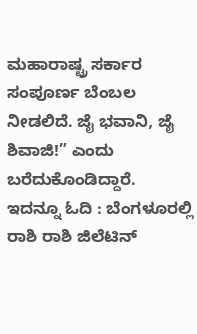ಮಹಾರಾಷ್ಟ್ರ ಸರ್ಕಾರ ಸಂಪೂರ್ಣ ಬೆಂಬಲ ನೀಡಲಿದೆ. ಜೈ ಭವಾನಿ, ಜೈ ಶಿವಾಜಿ!” ಎಂದು ಬರೆದುಕೊಂಡಿದ್ದಾರೆ.
ಇದನ್ನೂ ಓದಿ : ಬೆಂಗಳೂರಲ್ಲಿ ರಾಶಿ ರಾಶಿ ಜಿಲೆಟಿನ್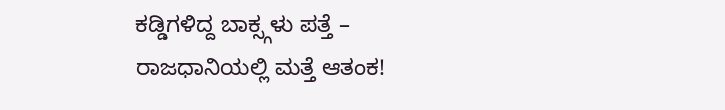ಕಡ್ಡಿಗಳಿದ್ದ ಬಾಕ್ಸ್ಗಳು ಪತ್ತೆ – ರಾಜಧಾನಿಯಲ್ಲಿ ಮತ್ತೆ ಆತಂಕ!